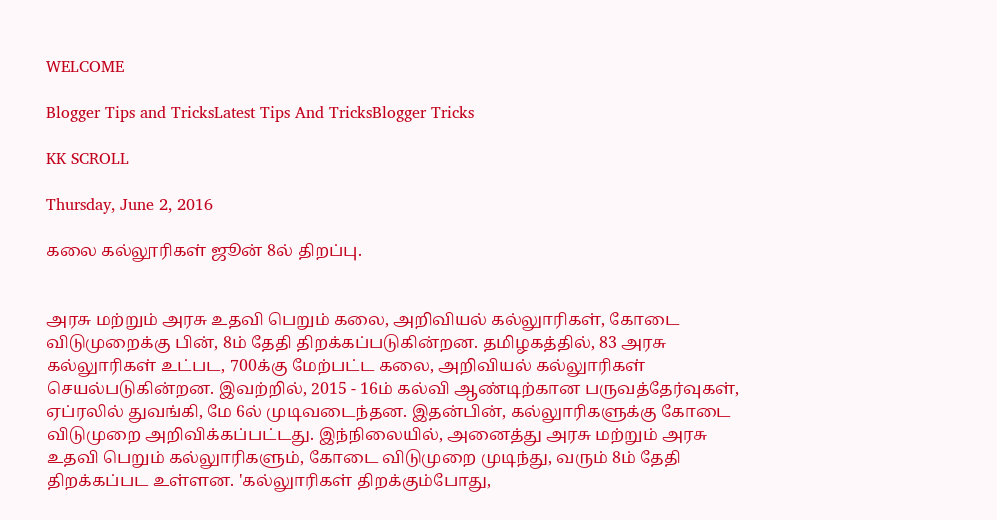WELCOME

Blogger Tips and TricksLatest Tips And TricksBlogger Tricks

KK SCROLL

Thursday, June 2, 2016

கலை கல்லூரிகள் ஜூன் 8ல் திறப்பு.


அரசு மற்றும் அரசு உதவி பெறும் கலை, அறிவியல் கல்லுாரிகள், கோடை விடுமுறைக்கு பின், 8ம் தேதி திறக்கப்படுகின்றன. தமிழகத்தில், 83 அரசு கல்லுாரிகள் உட்பட, 700க்கு மேற்பட்ட கலை, அறிவியல் கல்லுாரிகள்
செயல்படுகின்றன. இவற்றில், 2015 - 16ம் கல்வி ஆண்டிற்கான பருவத்தேர்வுகள், ஏப்ரலில் துவங்கி, மே 6ல் முடிவடைந்தன. இதன்பின், கல்லுாரிகளுக்கு கோடை விடுமுறை அறிவிக்கப்பட்டது. இந்நிலையில், அனைத்து அரசு மற்றும் அரசு உதவி பெறும் கல்லுாரிகளும், கோடை விடுமுறை முடிந்து, வரும் 8ம் தேதி திறக்கப்பட உள்ளன. 'கல்லுாரிகள் திறக்கும்போது,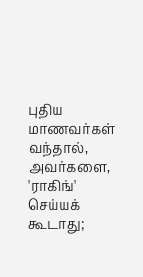புதிய மாணவர்கள் வந்தால், அவர்களை, 'ராகிங்' செய்யக் கூடாது;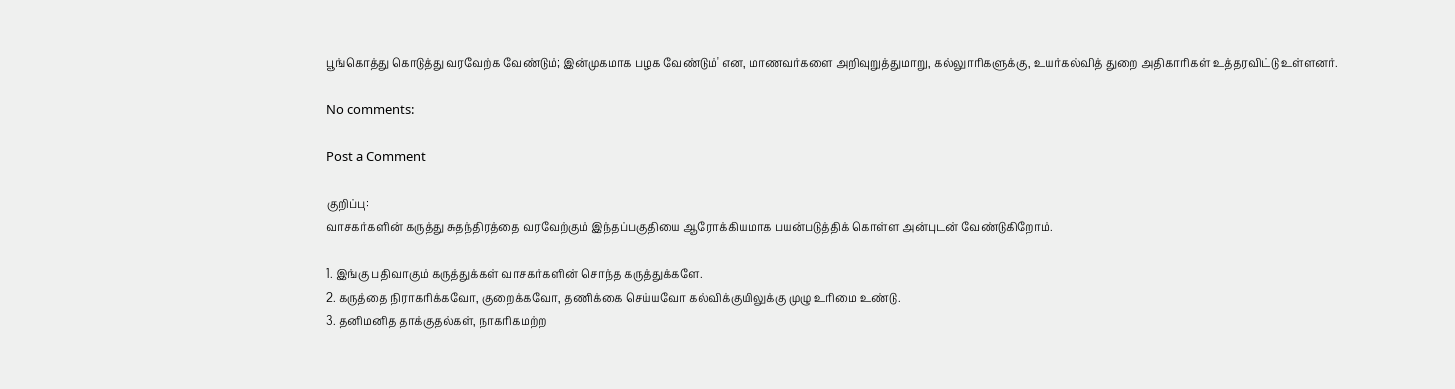பூங்கொத்து கொடுத்து வரவேற்க வேண்டும்; இன்முகமாக பழக வேண்டும்' என, மாணவர்களை அறிவுறுத்துமாறு, கல்லுாரிகளுக்கு, உயர்கல்வித் துறை அதிகாரிகள் உத்தரவிட்டு உள்ளனர்.

No comments:

Post a Comment

குறிப்பு:
வாசகர்களின் கருத்து சுதந்திரத்தை வரவேற்கும் இந்தப்பகுதியை ஆரோக்கியமாக பயன்படுத்திக் கொள்ள அன்புடன் வேண்டுகிறோம்.

1. இங்கு பதிவாகும் கருத்துக்கள் வாசகர்களின் சொந்த கருத்துக்களே.
2. கருத்தை நிராகரிக்கவோ, குறைக்கவோ, தணிக்கை செய்யவோ கல்விக்குயிலுக்கு முழு உரிமை உண்டு.
3. தனிமனித தாக்குதல்கள், நாகரிகமற்ற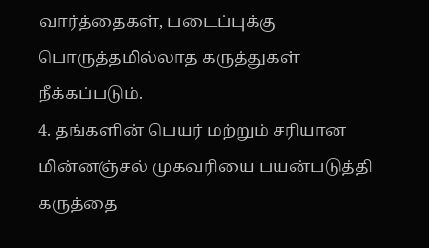வார்த்தைகள், படைப்புக்கு பொருத்தமில்லாத கருத்துகள் நீக்கப்படும்.
4. தங்களின் பெயர் மற்றும் சரியான மின்னஞ்சல் முகவரியை பயன்படுத்தி கருத்தை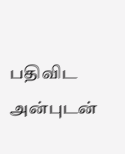பதிவிட அன்புடன்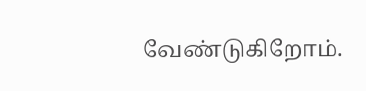வேண்டுகிறோம்.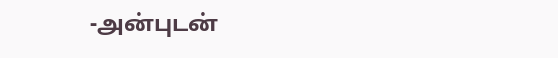-அன்புடன்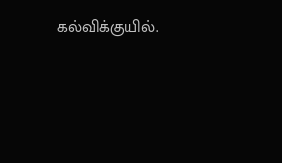கல்விக்குயில்.